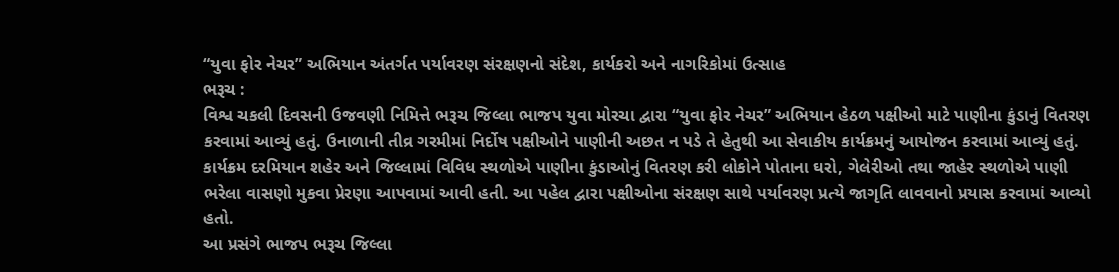“યુવા ફોર નેચર” અભિયાન અંતર્ગત પર્યાવરણ સંરક્ષણનો સંદેશ, કાર્યકરો અને નાગરિકોમાં ઉત્સાહ
ભરૂચ :
વિશ્વ ચકલી દિવસની ઉજવણી નિમિત્તે ભરૂચ જિલ્લા ભાજપ યુવા મોરચા દ્વારા “યુવા ફોર નેચર” અભિયાન હેઠળ પક્ષીઓ માટે પાણીના કુંડાનું વિતરણ કરવામાં આવ્યું હતું. ઉનાળાની તીવ્ર ગરમીમાં નિર્દોષ પક્ષીઓને પાણીની અછત ન પડે તે હેતુથી આ સેવાકીય કાર્યક્રમનું આયોજન કરવામાં આવ્યું હતું.
કાર્યક્રમ દરમિયાન શહેર અને જિલ્લામાં વિવિધ સ્થળોએ પાણીના કુંડાઓનું વિતરણ કરી લોકોને પોતાના ઘરો, ગેલેરીઓ તથા જાહેર સ્થળોએ પાણી ભરેલા વાસણો મુકવા પ્રેરણા આપવામાં આવી હતી. આ પહેલ દ્વારા પક્ષીઓના સંરક્ષણ સાથે પર્યાવરણ પ્રત્યે જાગૃતિ લાવવાનો પ્રયાસ કરવામાં આવ્યો હતો.
આ પ્રસંગે ભાજપ ભરૂચ જિલ્લા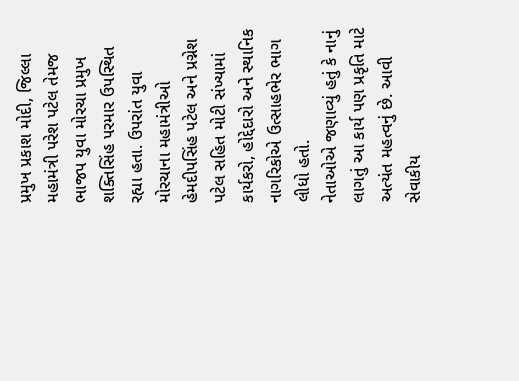પ્રમુખ પ્રકાશ મોદી, જિલ્લા મહામંત્રી પરેશ પટેલ તેમજ ભાજપ યુવા મોરચા પ્રમુખ શક્તિસિંહ પરમાર ઉપસ્થિત રહ્યા હતા. ઉપરાંત યુવા મોરચાના મહામંત્રીઓ હેમદીપસિંહ પટેલ અને પ્રગ્નેશ પટેલ સહિત મોટી સંખ્યામાં કાર્યકરો, હોદ્દેદારો અને સ્થાનિક નાગરિકોએ ઉત્સાહભેર ભાગ લીધો હતો.
નેતાઓએ જણાવ્યું હતું કે નાનું લાગતું આ કાર્ય પણ પ્રકૃતિ માટે અત્યંત મહત્વનું છે. આવી સેવાકીય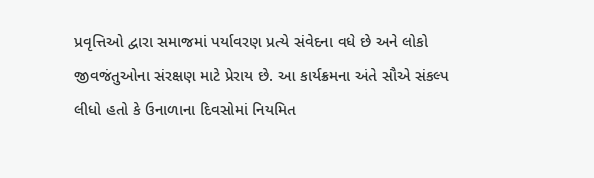પ્રવૃત્તિઓ દ્વારા સમાજમાં પર્યાવરણ પ્રત્યે સંવેદના વધે છે અને લોકો જીવજંતુઓના સંરક્ષણ માટે પ્રેરાય છે. આ કાર્યક્રમના અંતે સૌએ સંકલ્પ લીધો હતો કે ઉનાળાના દિવસોમાં નિયમિત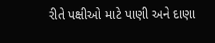રીતે પક્ષીઓ માટે પાણી અને દાણા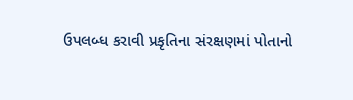ઉપલબ્ધ કરાવી પ્રકૃતિના સંરક્ષણમાં પોતાનો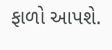ફાળો આપશે.